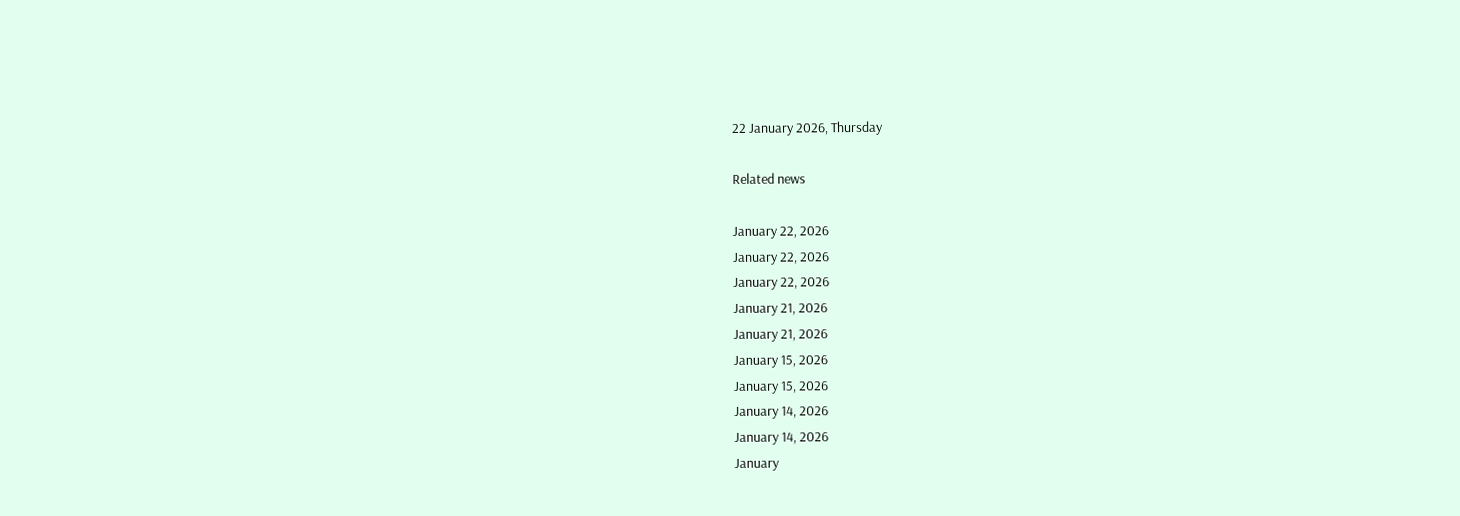22 January 2026, Thursday

Related news

January 22, 2026
January 22, 2026
January 22, 2026
January 21, 2026
January 21, 2026
January 15, 2026
January 15, 2026
January 14, 2026
January 14, 2026
January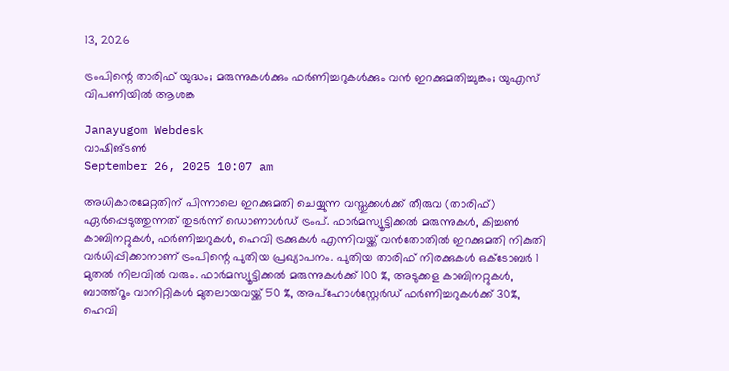13, 2026

ട്രംപിന്റെ താരിഫ് യുദ്ധം; മരുന്നുകൾക്കും ഫർണിച്ചറുകൾക്കും വൻ ഇറക്കുമതിച്ചുങ്കം; യുഎസ് വിപണിയിൽ ആശങ്ക

Janayugom Webdesk
വാഷിങ്ടൺ
September 26, 2025 10:07 am

അധികാരമേറ്റതിന് പിന്നാലെ ഇറക്കുമതി ചെയ്യുന്ന വസ്തുക്കൾക്ക് തീരുവ (താരിഫ്) ഏർപ്പെടുത്തുന്നത് തുടർന്ന് ഡൊണാൾഡ് ട്രംപ്. ഫാർമസ്യൂട്ടിക്കൽ മരുന്നുകൾ, കിച്ചൺ കാബിനറ്റുകൾ, ഫർണിച്ചറുകൾ, ഹെവി ട്രക്കുകൾ എന്നിവയ്ക്ക് വൻതോതിൽ ഇറക്കുമതി നികുതി വർധിപ്പിക്കാനാണ് ട്രംപിന്റെ പുതിയ പ്രഖ്യാപനം. പുതിയ താരിഫ് നിരക്കുകൾ ഒക്ടോബർ 1 മുതൽ നിലവിൽ വരും. ഫാർമസ്യൂട്ടിക്കൽ മരുന്നുകൾക്ക് 100 %, അടുക്കള കാബിനറ്റുകൾ, ബാത്ത്റൂം വാനിറ്റികൾ മുതലായവയ്ക്ക് 50 %, അപ്ഹോൾസ്റ്റേർഡ് ഫർണിച്ചറുകൾക്ക് 30%, ഹെവി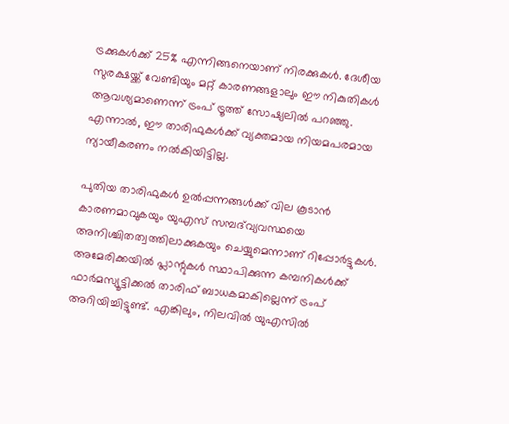ട്രക്കുകൾക്ക് 25% എന്നിങ്ങനെയാണ് നിരക്കുകൾ. ദേശീയ സുരക്ഷയ്ക്ക് വേണ്ടിയും മറ്റ് കാരണങ്ങളാലും ഈ നികുതികൾ ആവശ്യമാണെന്ന് ട്രംപ് ട്രൂത്ത് സോഷ്യലിൽ പറഞ്ഞു. എന്നാൽ, ഈ താരിഫുകൾക്ക് വ്യക്തമായ നിയമപരമായ ന്യായീകരണം നൽകിയിട്ടില്ല.

പുതിയ താരിഫുകൾ ഉൽപ്പന്നങ്ങൾക്ക് വില കൂടാൻ കാരണമാവുകയും യുഎസ് സമ്പദ്‌വ്യവസ്ഥയെ അനിശ്ചിതത്വത്തിലാക്കുകയും ചെയ്യുമെന്നാണ് റിപ്പോർട്ടുകൾ. അമേരിക്കയിൽ പ്ലാന്റുകൾ സ്ഥാപിക്കുന്ന കമ്പനികൾക്ക് ഫാർമസ്യൂട്ടിക്കൽ താരിഫ് ബാധകമാകില്ലെന്ന് ട്രംപ് അറിയിച്ചിട്ടുണ്ട്. എങ്കിലും, നിലവിൽ യുഎസിൽ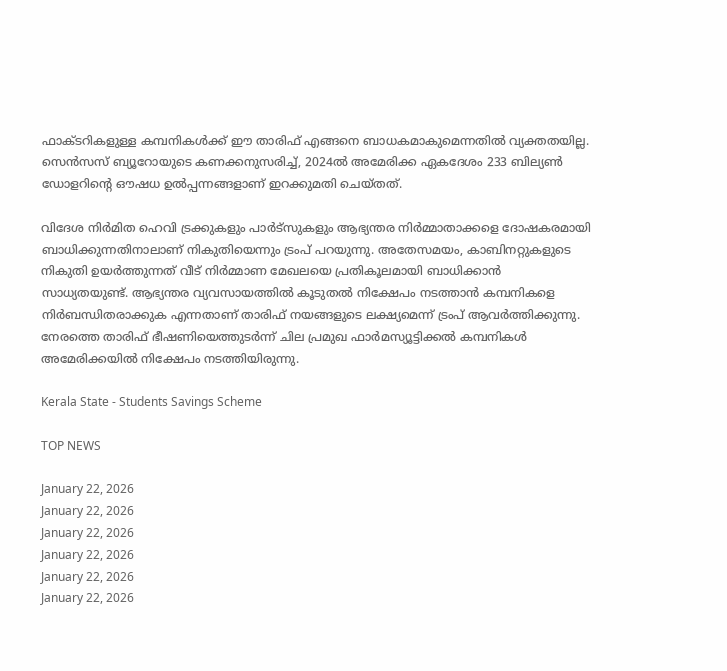ഫാക്ടറികളുള്ള കമ്പനികൾക്ക് ഈ താരിഫ് എങ്ങനെ ബാധകമാകുമെന്നതിൽ വ്യക്തതയില്ല. സെൻസസ് ബ്യൂറോയുടെ കണക്കനുസരിച്ച്, 2024ൽ അമേരിക്ക ഏകദേശം 233 ബില്യൺ ഡോളറിന്റെ ഔഷധ ഉൽപ്പന്നങ്ങളാണ് ഇറക്കുമതി ചെയ്തത്.

വിദേശ നിർമിത ഹെവി ട്രക്കുകളും പാർട്‌സുകളും ആഭ്യന്തര നിർമ്മാതാക്കളെ ദോഷകരമായി ബാധിക്കുന്നതിനാലാണ് നികുതിയെന്നും ട്രംപ് പറയുന്നു. അതേസമയം, കാബിനറ്റുകളുടെ നികുതി ഉയർത്തുന്നത് വീട് നിർമ്മാണ മേഖലയെ പ്രതികൂലമായി ബാധിക്കാൻ സാധ്യതയുണ്ട്. ആഭ്യന്തര വ്യവസായത്തിൽ കൂടുതൽ നിക്ഷേപം നടത്താൻ കമ്പനികളെ നിർബന്ധിതരാക്കുക എന്നതാണ് താരിഫ് നയങ്ങളുടെ ലക്ഷ്യമെന്ന് ട്രംപ് ആവർത്തിക്കുന്നു. നേരത്തെ താരിഫ് ഭീഷണിയെത്തുടർന്ന് ചില പ്രമുഖ ഫാർമസ്യൂട്ടിക്കൽ കമ്പനികൾ അമേരിക്കയിൽ നിക്ഷേപം നടത്തിയിരുന്നു.

Kerala State - Students Savings Scheme

TOP NEWS

January 22, 2026
January 22, 2026
January 22, 2026
January 22, 2026
January 22, 2026
January 22, 2026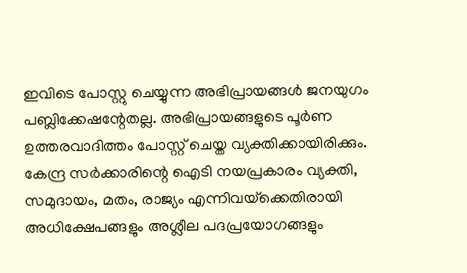ഇവിടെ പോസ്റ്റു ചെയ്യുന്ന അഭിപ്രായങ്ങള്‍ ജനയുഗം പബ്ലിക്കേഷന്റേതല്ല. അഭിപ്രായങ്ങളുടെ പൂര്‍ണ ഉത്തരവാദിത്തം പോസ്റ്റ് ചെയ്ത വ്യക്തിക്കായിരിക്കും. കേന്ദ്ര സര്‍ക്കാരിന്റെ ഐടി നയപ്രകാരം വ്യക്തി, സമുദായം, മതം, രാജ്യം എന്നിവയ്‌ക്കെതിരായി അധിക്ഷേപങ്ങളും അശ്ലീല പദപ്രയോഗങ്ങളും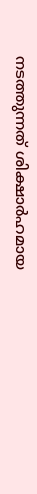നടത്തുന്നത് ശിക്ഷാര്‍ഹമായ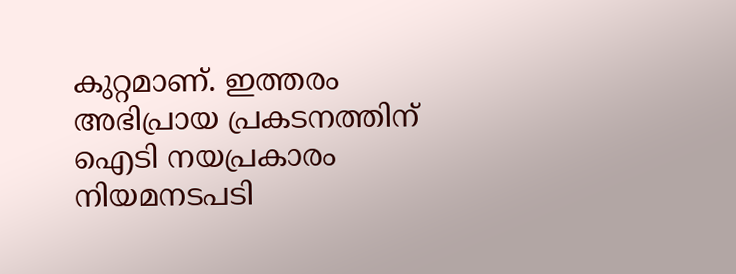കുറ്റമാണ്. ഇത്തരം അഭിപ്രായ പ്രകടനത്തിന് ഐടി നയപ്രകാരം നിയമനടപടി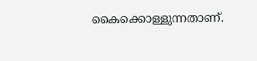കൈക്കൊള്ളുന്നതാണ്.